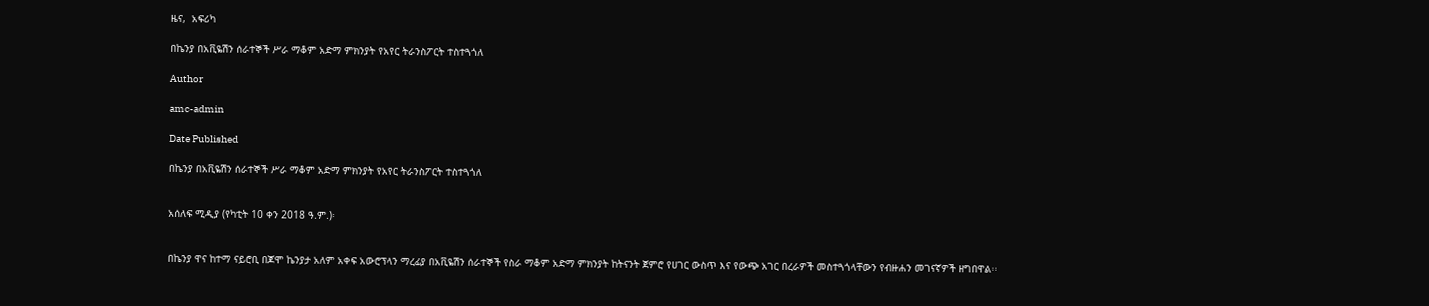ዜና,  አፍሪካ

በኬንያ በአቪዬሽን ሰራተኞች ሥራ ማቆም አድማ ምክንያት የአየር ትራንስፖርት ተስተጓጎለ

Author

amc-admin

Date Published

በኬንያ በአቪዬሽን ሰራተኞች ሥራ ማቆም አድማ ምክንያት የአየር ትራንስፖርት ተስተጓጎለ


አሰለፍ ሚዲያ (የካቲት 10 ቀን 2018 ዓ.ም.)፡


በኬንያ ዋና ከተማ ናይሮቢ በጆሞ ኬንያታ አለም አቀፍ አውሮፕላን ማረፊያ በአቪዬሽን ሰራተኞች የስራ ማቆም አድማ ምክንያት ከትናንት ጀምሮ የሀገር ውስጥ እና የውጭ አገር በረራዎች መስተጓጎላቸውን የብዙሐን መገናኛዎች ዘግበዋል፡፡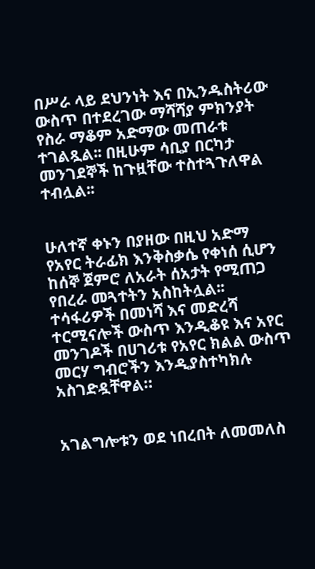በሥራ ላይ ደህንነት እና በኢንዱስትሪው ውስጥ በተደረገው ማሻሻያ ምክንያት የስራ ማቆም አድማው መጠራቱ ተገልጿል፡፡ በዚሁም ሳቢያ በርካታ መንገደኞች ከጉዟቸው ተስተጓጉለዋል ተብሏል፡፡


ሁለተኛ ቀኑን በያዘው በዚህ አድማ የአየር ትራፊክ እንቅስቃሴ የቀነሰ ሲሆን ከሰኞ ጀምሮ ለአራት ሰአታት የሚጠጋ የበረራ መጓተትን አስከትሏል፡፡ ተሳፋሪዎች በመነሻ እና መድረሻ ተርሚናሎች ውስጥ እንዲቆዩ እና አየር መንገዶች በሀገሪቱ የአየር ክልል ውስጥ መርሃ ግብሮችን እንዲያስተካክሉ አስገድዷቸዋል።


አገልግሎቱን ወደ ነበረበት ለመመለስ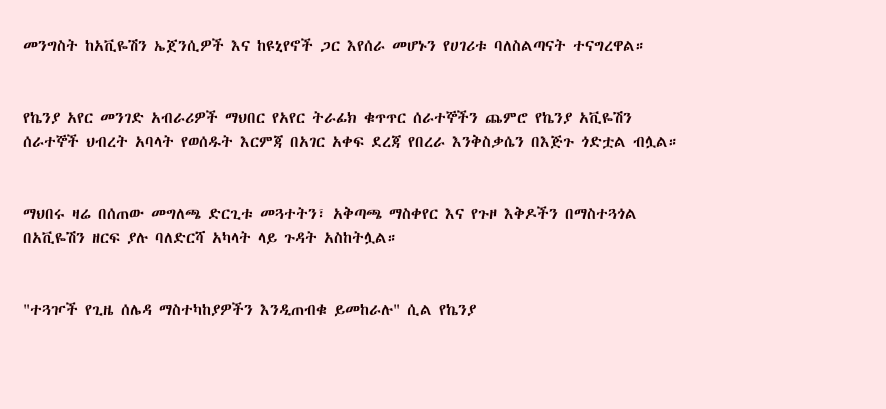መንግስት ከአቪዬሽን ኤጀንሲዎች እና ከዩኒየኖች ጋር እየሰራ መሆኑን የሀገሪቱ ባለስልጣናት ተናግረዋል።


የኬንያ አየር መንገድ አብራሪዎች ማህበር የአየር ትራፊክ ቁጥጥር ሰራተኞችን ጨምሮ የኬንያ አቪዬሽን ሰራተኞች ህብረት አባላት የወሰዱት እርምጃ በአገር አቀፍ ደረጃ የበረራ እንቅስቃሴን በእጅጉ ጎድቷል ብሏል።


ማህበሩ ዛሬ በሰጠው መግለጫ ድርጊቱ መጓተትን፣ አቅጣጫ ማስቀየር እና የጉዞ እቅዶችን በማስተጓጎል በአቪዬሽን ዘርፍ ያሉ ባለድርሻ አካላት ላይ ጉዳት አስከትሏል።


"ተጓዦች የጊዜ ሰሌዳ ማስተካከያዎችን እንዲጠብቁ ይመከራሉ" ሲል የኬንያ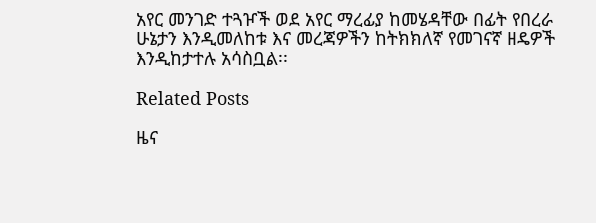አየር መንገድ ተጓዦች ወደ አየር ማረፊያ ከመሄዳቸው በፊት የበረራ ሁኔታን እንዲመለከቱ እና መረጃዎችን ከትክክለኛ የመገናኛ ዘዴዎች እንዲከታተሉ አሳስቧል፡፡

Related Posts

ዜና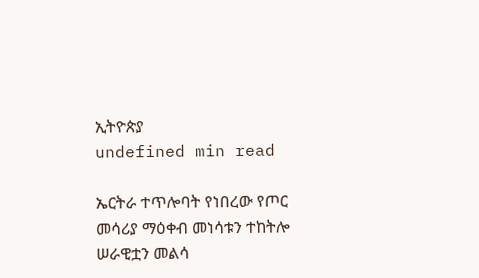ኢትዮጵያ
undefined min read

ኤርትራ ተጥሎባት የነበረው የጦር መሳሪያ ማዕቀብ መነሳቱን ተከትሎ ሠራዊቷን መልሳ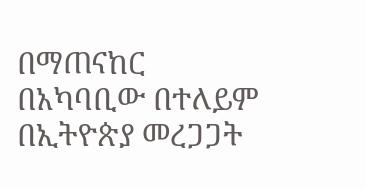በማጠናከር በአካባቢው በተለይም በኢትዮጵያ መረጋጋት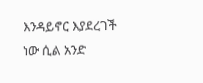እንዳይኖር እያደረገች ነው ሲል አንድ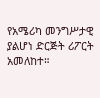የአሜሪካ መንግሥታዊ ያልሆነ ድርጅት ሪፖርት አመለከተ።